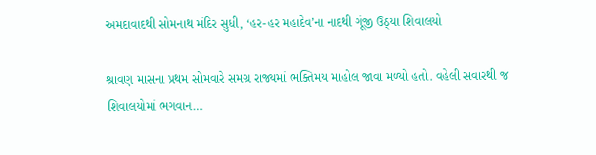અમદાવાદથી સોમનાથ મંદિર સુધી, ‘હર-હર મહાદેવ’ના નાદથી ગૂંજી ઉઠ્યા શિવાલયો

શ્રાવણ માસના પ્રથમ સોમવારે સમગ્ર રાજ્યમાં ભક્તિમય માહોલ જાવા મળ્યો હતો. વહેલી સવારથી જ શિવાલયોમાં ભગવાન…